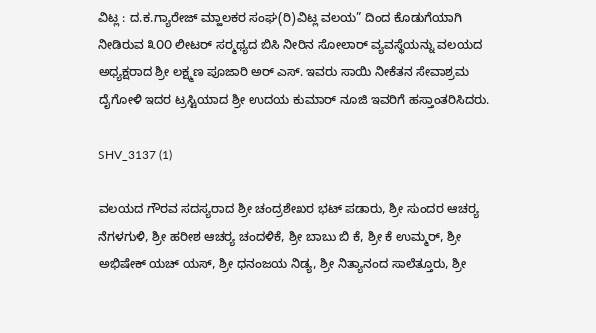ವಿಟ್ಲ : ದ.ಕ.ಗ್ಯಾರೇಜ್ ಮ್ಹಾಲಕರ ಸಂಘ(ರಿ)ವಿಟ್ಲ ವಲಯ” ದಿಂದ ಕೊಡುಗೆಯಾಗಿ ನೀಡಿರುವ ೩೦೦ ಲೀಟರ್ ಸರ‍್ಮಥ್ಯದ ಬಿಸಿ ನೀರಿನ ಸೋಲಾರ್ ವ್ಯವಸ್ಥೆಯನ್ನು ವಲಯದ ಅಧ್ಯಕ್ಷರಾದ ಶ್ರೀ ಲಕ್ಷ್ಮಣ ಪೂಜಾರಿ ಅರ್ ಎಸ್. ಇವರು ಸಾಯಿ ನೀಕೆತನ ಸೇವಾಶ್ರಮ ದೈಗೋಳಿ ಇದರ ಟ್ರಸ್ಟಿಯಾದ ಶ್ರೀ ಉದಯ ಕುಮಾರ್ ನೂಜಿ ಇವರಿಗೆ ಹಸ್ತಾಂತರಿಸಿದರು.

SHV_3137 (1)

ವಲಯದ ಗೌರವ ಸದಸ್ಯರಾದ ಶ್ರೀ ಚಂದ್ರಶೇಖರ ಭಟ್ ಪಡಾರು, ಶ್ರೀ ಸುಂದರ ಆಚರ‍್ಯ ನೆಗಳಗುಳಿ, ಶ್ರೀ ಹರೀಶ ಆಚರ‍್ಯ ಚಂದಳಿಕೆ, ಶ್ರೀ ಬಾಬು ಬಿ ಕೆ, ಶ್ರೀ ಕೆ ಉಮ್ಮರ್, ಶ್ರೀ ಅಭಿಷೇಕ್ ಯಚ್ ಯಸ್, ಶ್ರೀ ಧನಂಜಯ ನಿಡ್ಯ, ಶ್ರೀ ನಿತ್ಯಾನಂದ ಸಾಲೆತ್ತೂರು, ಶ್ರೀ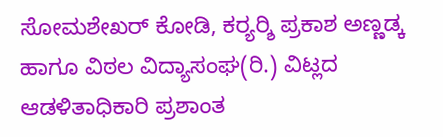ಸೋಮಶೇಖರ್ ಕೋಡಿ, ಕರ‍್ಯರ‍್ಶಿ ಪ್ರಕಾಶ ಅಣ್ಣಡ್ಕ ಹಾಗೂ ವಿಠಲ ವಿದ್ಯಾಸಂಘ(ರಿ.) ವಿಟ್ಲದ ಆಡಳಿತಾಧಿಕಾರಿ ಪ್ರಶಾಂತ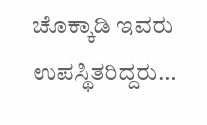ಚೊಕ್ಕಾಡಿ ಇವರು ಉಪಸ್ಥಿತರಿದ್ದರು…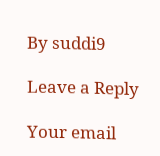By suddi9

Leave a Reply

Your email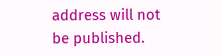address will not be published.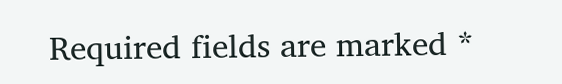Required fields are marked *